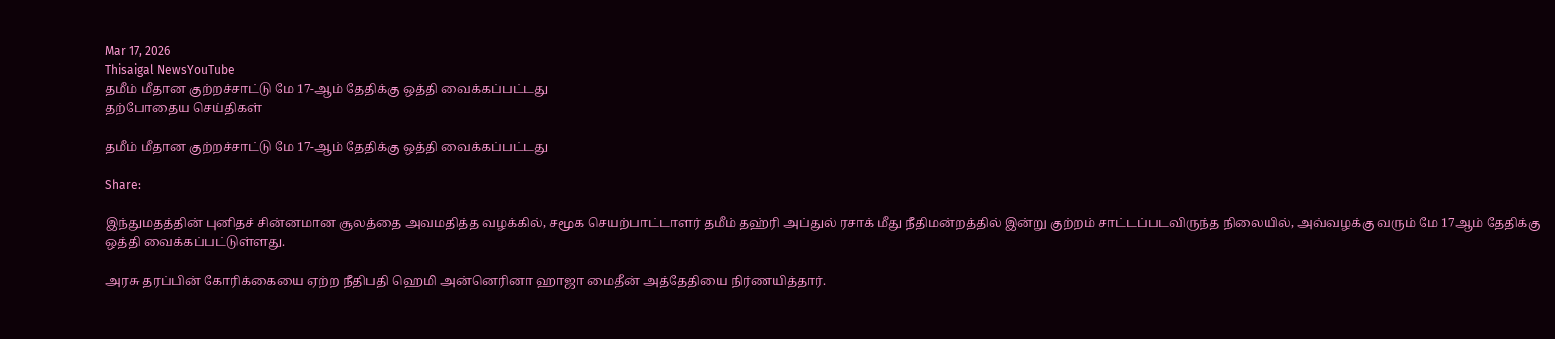Mar 17, 2026
Thisaigal NewsYouTube
தமீம் மீதான குற்றச்சாட்டு மே 17-ஆம் தேதிக்கு ஒத்தி வைக்கப்பட்டது
தற்போதைய செய்திகள்

தமீம் மீதான குற்றச்சாட்டு மே 17-ஆம் தேதிக்கு ஒத்தி வைக்கப்பட்டது

Share:

இந்துமதத்தின் புனிதச் சின்னமான சூலத்தை அவமதித்த வழக்கில், சமூக செயற்பாட்டாளர் தமீம் தஹ்ரி அப்துல் ரசாக் மீது நீதிமன்றத்தில் இன்று குற்றம் சாட்டப்படவிருந்த நிலையில், அவ்வழக்கு வரும் மே 17ஆம் தேதிக்கு ஒத்தி வைக்கப்பட்டுள்ளது.

அரசு தரப்பின் கோரிக்கையை ஏற்ற நீதிபதி ஹெமி அன்னெரினா ஹாஜா மைதீன் அத்தேதியை நிர்ணயித்தார்.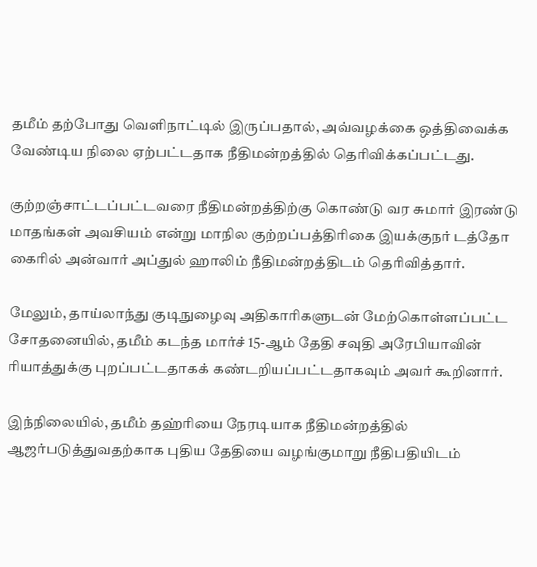தமீம் தற்போது வெளிநாட்டில் இருப்பதால், அவ்வழக்கை ஒத்திவைக்க வேண்டிய நிலை ஏற்பட்டதாக நீதிமன்றத்தில் தெரிவிக்கப்பட்டது.

குற்றஞ்சாட்டப்பட்டவரை நீதிமன்றத்திற்கு கொண்டு வர சுமார் இரண்டு மாதங்கள் அவசியம் என்று மாநில குற்றப்பத்திரிகை இயக்குநர் டத்தோ கைரில் அன்வார் அப்துல் ஹாலிம் நீதிமன்றத்திடம் தெரிவித்தார்.

மேலும், தாய்லாந்து குடிநுழைவு அதிகாரிகளுடன் மேற்கொள்ளப்பட்ட சோதனையில், தமீம் கடந்த மார்ச் 15-ஆம் தேதி சவுதி அரேபியாவின் ரியாத்துக்கு புறப்பட்டதாகக் கண்டறியப்பட்டதாகவும் அவர் கூறினார்.

இந்நிலையில், தமீம் தஹ்ரியை நேரடியாக நீதிமன்றத்தில் ஆஜர்படுத்துவதற்காக புதிய தேதியை வழங்குமாறு நீதிபதியிடம்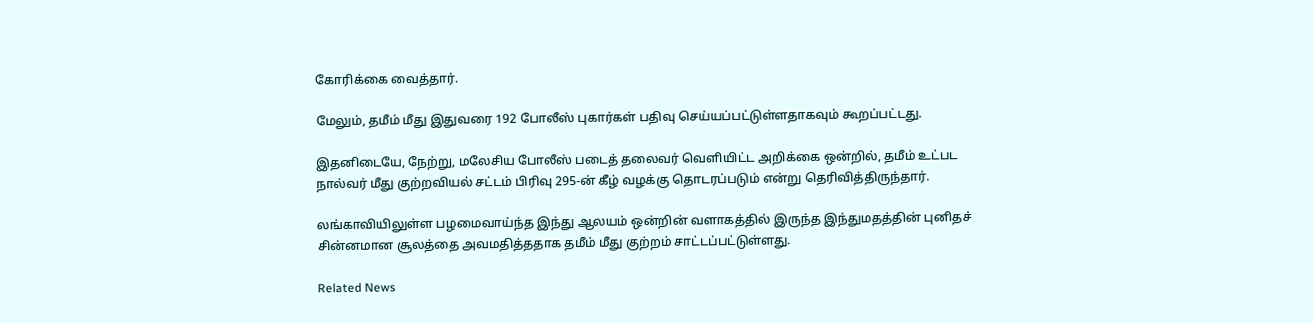கோரிக்கை வைத்தார்.

மேலும், தமீம் மீது இதுவரை 192 போலீஸ் புகார்கள் பதிவு செய்யப்பட்டுள்ளதாகவும் கூறப்பட்டது.

இதனிடையே, நேற்று, மலேசிய போலீஸ் படைத் தலைவர் வெளியிட்ட அறிக்கை ஒன்றில், தமீம் உட்பட நால்வர் மீது குற்றவியல் சட்டம் பிரிவு 295-ன் கீழ் வழக்கு தொடரப்படும் என்று தெரிவித்திருந்தார்.

லங்காவியிலுள்ள பழமைவாய்ந்த இந்து ஆலயம் ஒன்றின் வளாகத்தில் இருந்த இந்துமதத்தின் புனிதச் சின்னமான சூலத்தை அவமதித்ததாக தமீம் மீது குற்றம் சாட்டப்பட்டுள்ளது.

Related News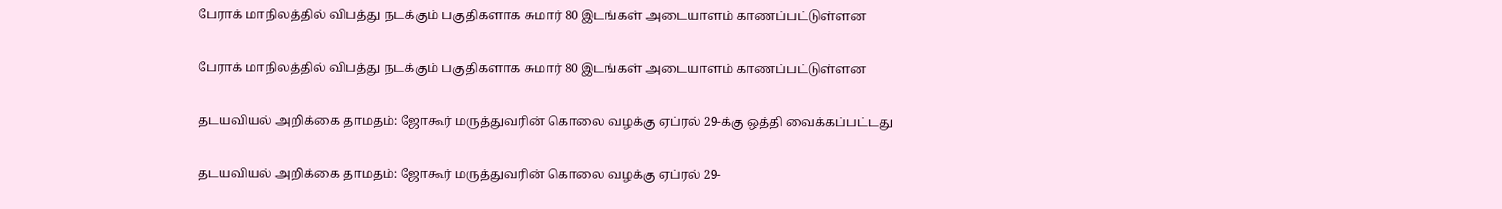பேராக் மாநிலத்தில் விபத்து நடக்கும் பகுதிகளாக சுமார் 80 இடங்கள் அடையாளம் காணப்பட்டுள்ளன

பேராக் மாநிலத்தில் விபத்து நடக்கும் பகுதிகளாக சுமார் 80 இடங்கள் அடையாளம் காணப்பட்டுள்ளன

தடயவியல் அறிக்கை தாமதம்: ஜோகூர் மருத்துவரின் கொலை வழக்கு ஏப்ரல் 29-க்கு ஒத்தி வைக்கப்பட்டது

தடயவியல் அறிக்கை தாமதம்: ஜோகூர் மருத்துவரின் கொலை வழக்கு ஏப்ரல் 29-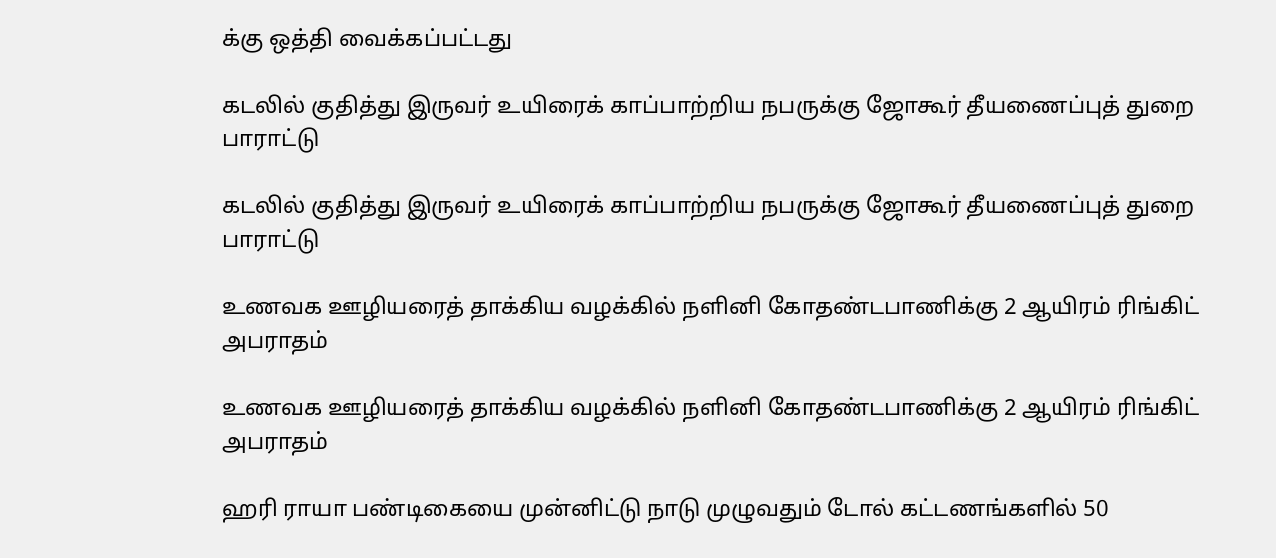க்கு ஒத்தி வைக்கப்பட்டது

கடலில் குதித்து இருவர் உயிரைக் காப்பாற்றிய நபருக்கு ஜோகூர் தீயணைப்புத் துறை பாராட்டு

கடலில் குதித்து இருவர் உயிரைக் காப்பாற்றிய நபருக்கு ஜோகூர் தீயணைப்புத் துறை பாராட்டு

உணவக ஊழியரைத் தாக்கிய வழக்கில் நளினி கோதண்டபாணிக்கு 2 ஆயிரம் ரிங்கிட் அபராதம்

உணவக ஊழியரைத் தாக்கிய வழக்கில் நளினி கோதண்டபாணிக்கு 2 ஆயிரம் ரிங்கிட் அபராதம்

ஹரி ராயா பண்டிகையை முன்னிட்டு நாடு முழுவதும் டோல் கட்டணங்களில் 50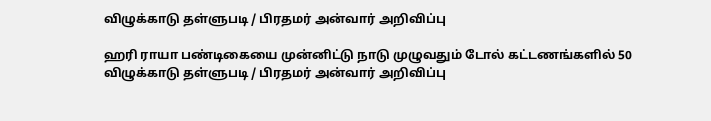விழுக்காடு தள்ளுபடி / பிரதமர் அன்வார் அறிவிப்பு

ஹரி ராயா பண்டிகையை முன்னிட்டு நாடு முழுவதும் டோல் கட்டணங்களில் 50 விழுக்காடு தள்ளுபடி / பிரதமர் அன்வார் அறிவிப்பு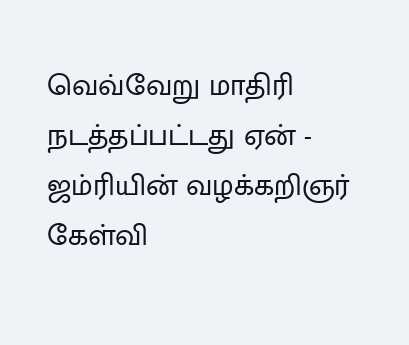வெவ்வேறு மாதிரி நடத்தப்பட்டது ஏன் - ஜம்ரியின் வழக்கறிஞர் கேள்வி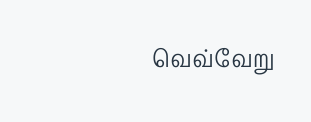வெவ்வேறு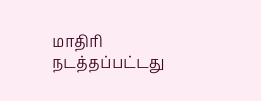மாதிரி நடத்தப்பட்டது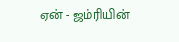ஏன் - ஜம்ரியின்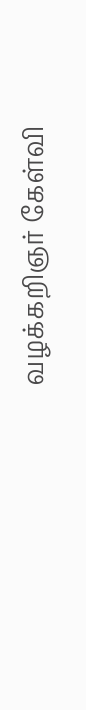வழக்கறிஞர் கேள்வி